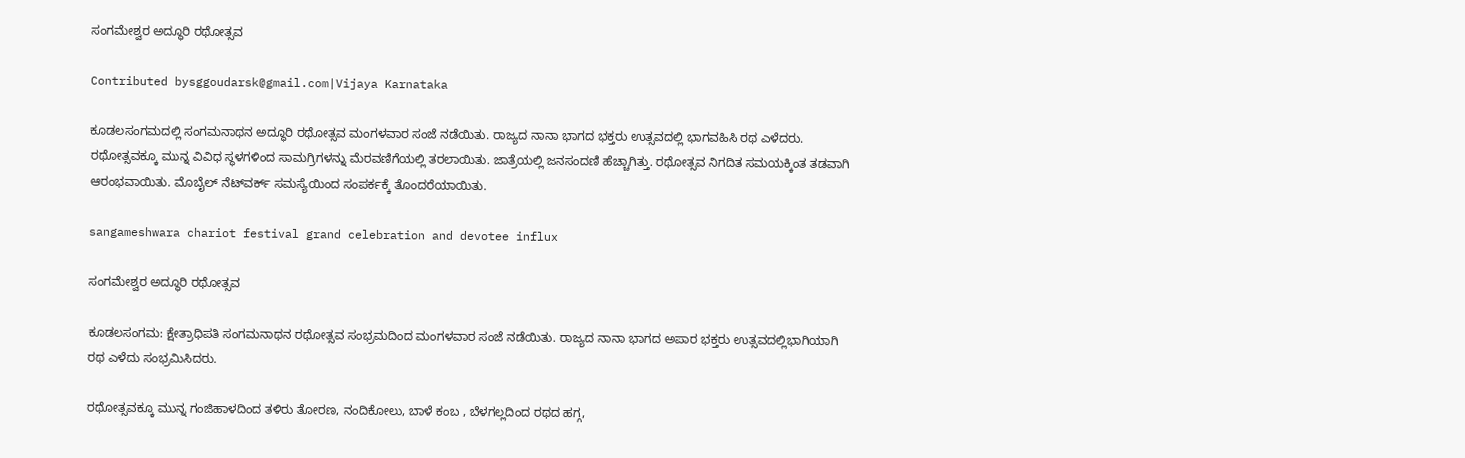ಸಂಗಮೇಶ್ವರ ಅದ್ಧೂರಿ ರಥೋತ್ಸವ

Contributed bysggoudarsk@gmail.com|Vijaya Karnataka

ಕೂಡಲಸಂಗಮದಲ್ಲಿ ಸಂಗಮನಾಥನ ಅದ್ಧೂರಿ ರಥೋತ್ಸವ ಮಂಗಳವಾರ ಸಂಜೆ ನಡೆಯಿತು. ರಾಜ್ಯದ ನಾನಾ ಭಾಗದ ಭಕ್ತರು ಉತ್ಸವದಲ್ಲಿ ಭಾಗವಹಿಸಿ ರಥ ಎಳೆದರು. ರಥೋತ್ಸವಕ್ಕೂ ಮುನ್ನ ವಿವಿಧ ಸ್ಥಳಗಳಿಂದ ಸಾಮಗ್ರಿಗಳನ್ನು ಮೆರವಣಿಗೆಯಲ್ಲಿ ತರಲಾಯಿತು. ಜಾತ್ರೆಯಲ್ಲಿ ಜನಸಂದಣಿ ಹೆಚ್ಚಾಗಿತ್ತು. ರಥೋತ್ಸವ ನಿಗದಿತ ಸಮಯಕ್ಕಿಂತ ತಡವಾಗಿ ಆರಂಭವಾಯಿತು. ಮೊಬೈಲ್ ನೆಟ್‌ವರ್ಕ್ ಸಮಸ್ಯೆಯಿಂದ ಸಂಪರ್ಕಕ್ಕೆ ತೊಂದರೆಯಾಯಿತು.

sangameshwara chariot festival grand celebration and devotee influx

ಸಂಗಮೇಶ್ವರ ಅದ್ಧೂರಿ ರಥೋತ್ಸವ

ಕೂಡಲಸಂಗಮ: ಕ್ಷೇತ್ರಾಧಿಪತಿ ಸಂಗಮನಾಥನ ರಥೋತ್ಸವ ಸಂಭ್ರಮದಿಂದ ಮಂಗಳವಾರ ಸಂಜೆ ನಡೆಯಿತು. ರಾಜ್ಯದ ನಾನಾ ಭಾಗದ ಅಪಾರ ಭಕ್ತರು ಉತ್ಸವದಲ್ಲಿಭಾಗಿಯಾಗಿ ರಥ ಎಳೆದು ಸಂಭ್ರಮಿಸಿದರು.

ರಥೋತ್ಸವಕ್ಕೂ ಮುನ್ನ ಗಂಜಿಹಾಳದಿಂದ ತಳಿರು ತೋರಣ, ನಂದಿಕೋಲು, ಬಾಳೆ ಕಂಬ , ಬೆಳಗಲ್ಲದಿಂದ ರಥದ ಹಗ್ಗ,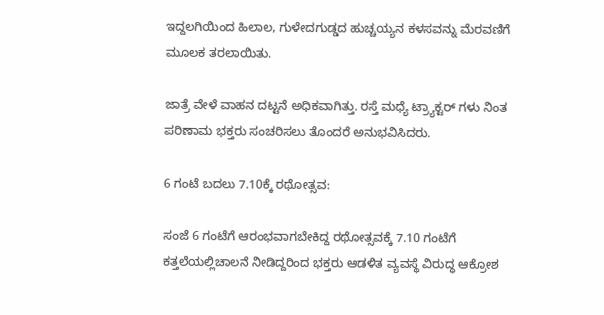ಇದ್ದಲಗಿಯಿಂದ ಹಿಲಾಲ, ಗುಳೇದಗುಡ್ಡದ ಹುಚ್ಚಯ್ಯನ ಕಳಸವನ್ನು ಮೆರವಣಿಗೆ ಮೂಲಕ ತರಲಾಯಿತು.

ಜಾತ್ರೆ ವೇಳೆ ವಾಹನ ದಟ್ಟನೆ ಅಧಿಕವಾಗಿತ್ತು. ರಸ್ತೆ ಮಧ್ಯೆ ಟ್ರ್ಯಾಕ್ಟರ್ ಗಳು ನಿಂತ ಪರಿಣಾಮ ಭಕ್ತರು ಸಂಚರಿಸಲು ತೊಂದರೆ ಅನುಭವಿಸಿದರು.

6 ಗಂಟೆ ಬದಲು 7.10ಕ್ಕೆ ರಥೋತ್ಸವ:

ಸಂಜೆ 6 ಗಂಟೆಗೆ ಆರಂಭವಾಗಬೇಕಿದ್ದ ರಥೋತ್ಸವಕ್ಕೆ 7.10 ಗಂಟೆಗೆ ಕತ್ತಲೆಯಲ್ಲಿಚಾಲನೆ ನೀಡಿದ್ದರಿಂದ ಭಕ್ತರು ಆಡಳಿತ ವ್ಯವಸ್ಥೆ ವಿರುದ್ಧ ಆಕ್ರೋಶ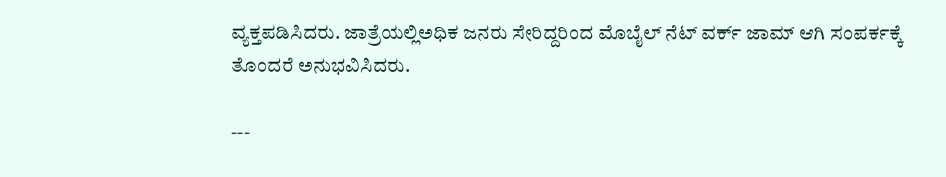ವ್ಯಕ್ತಪಡಿಸಿದರು. ಜಾತ್ರೆಯಲ್ಲಿಅಧಿಕ ಜನರು ಸೇರಿದ್ದರಿಂದ ಮೊಬೈಲ್ ನೆಟ್ ವರ್ಕ್ ಜಾಮ್ ಆಗಿ ಸಂಪರ್ಕಕ್ಕೆ ತೊಂದರೆ ಅನುಭವಿಸಿದರು.

---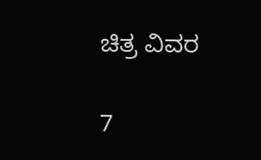ಚಿತ್ರ ವಿವರ

7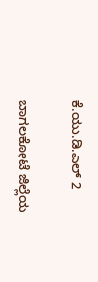ಕೆ.ಯು.ಡಿ.ಎಲ್ 2

ಬಾಗಲಕೋಟೆ ಜಿಲ್ಲೆಯ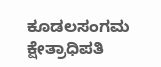ಕೂಡಲಸಂಗಮ ಕ್ಷೇತ್ರಾಧಿಪತಿ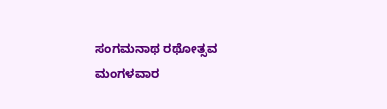ಸಂಗಮನಾಥ ರಥೋತ್ಸವ ಮಂಗಳವಾರ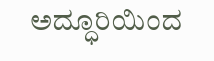ಅದ್ಧೂರಿಯಿಂದ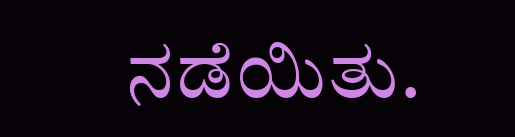ನಡೆಯಿತು.